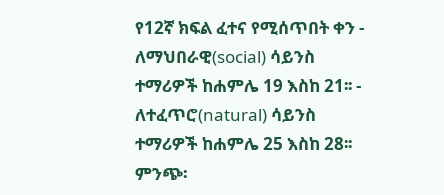የ12ኛ ክፍል ፈተና የሚሰጥበት ቀን - ለማህበራዊ(social) ሳይንስ ተማሪዎች ከሐምሌ 19 እስከ 21፡፡ - ለተፈጥሮ(natural) ሳይንስ ተማሪዎች ከሐምሌ 25 እስከ 28፡፡ ምንጭ፡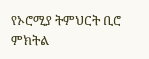የኦሮሚያ ትምህርት ቢሮ ምክትል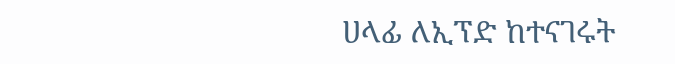ሀላፊ ለኢፕድ ከተናገሩት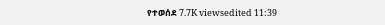የተወሰደ 7.7K viewsedited 11:39